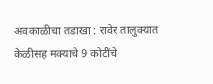अवकाळीचा तडाखा : रावेर तालुक्यात केळीसह मक्याचे 9 कोटींचे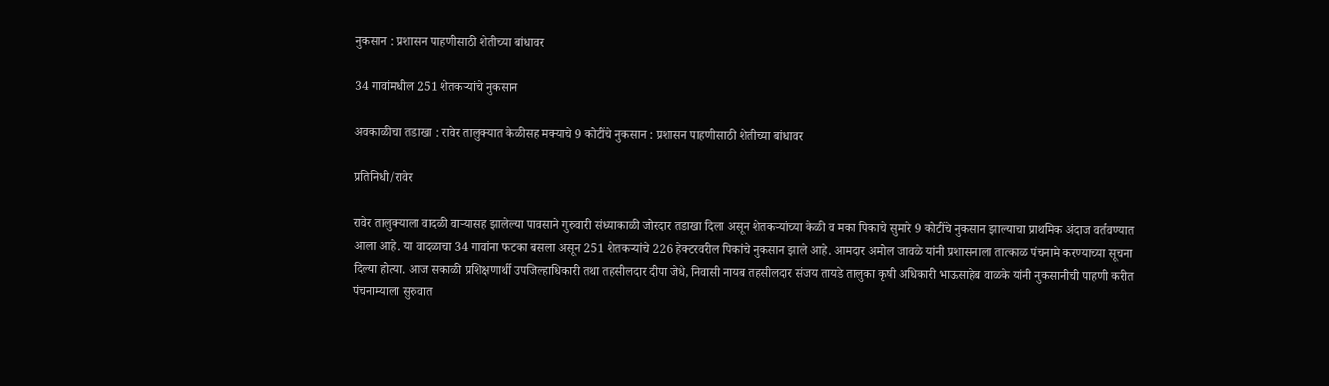नुकसान : प्रशासन पाहणीसाठी शेतीच्या बांधावर

34 गावांमधील 251 शेतकऱ्यांचे नुकसान

अवकाळीचा तडाखा : रावेर तालुक्यात केळीसह मक्याचे 9 कोटींचे नुकसान : प्रशासन पाहणीसाठी शेतीच्या बांधावर

प्रतिनिधी/रावेर

रावेर तालुक्याला वादळी वाऱ्यासह झालेल्या पावसाने गुरुवारी संध्याकाळी जोरदार तडाखा दिला असून शेतकऱ्यांच्या केळी व मका पिकाचे सुमारे 9 कोटींचे नुकसान झाल्याचा प्राथमिक अंदाज वर्तवण्यात आला आहे. या वादळाचा 34 गावांना फटका बसला असून 251 शेतकऱ्यांचे 226 हेक्टरवरील पिकांचे नुकसान झाले आहे. आमदार अमोल जावळे यांनी प्रशासनाला तात्काळ पंचनामे करण्याच्या सूचना दिल्या होत्या. आज सकाळी प्रशिक्षणार्थी उपजिल्हाधिकारी तथा तहसीलदार दीपा जेधे, निवासी नायब तहसीलदार संजय तायडे तालुका कृषी अधिकारी भाऊसाहेब वाळके यांनी नुकसानीची पाहणी करीत पंचनाम्याला सुरुवात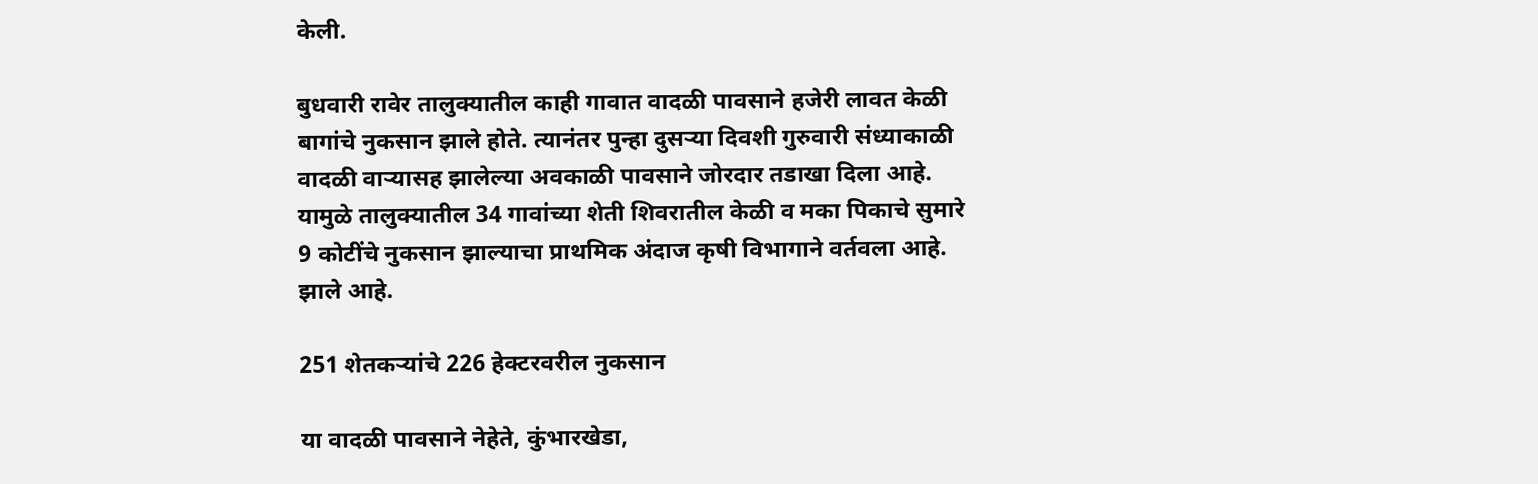केली.

बुधवारी रावेर तालुक्यातील काही गावात वादळी पावसाने हजेरी लावत केळी बागांचे नुकसान झाले होते. त्यानंतर पुन्हा दुसऱ्या दिवशी गुरुवारी संध्याकाळी वादळी वाऱ्यासह झालेल्या अवकाळी पावसाने जोरदार तडाखा दिला आहे. यामुळे तालुक्यातील 34 गावांच्या शेती शिवरातील केळी व मका पिकाचे सुमारे 9 कोटींचे नुकसान झाल्याचा प्राथमिक अंदाज कृषी विभागाने वर्तवला आहे. झाले आहे.

251 शेतकऱ्यांचे 226 हेक्टरवरील नुकसान

या वादळी पावसाने नेहेते, कुंभारखेडा,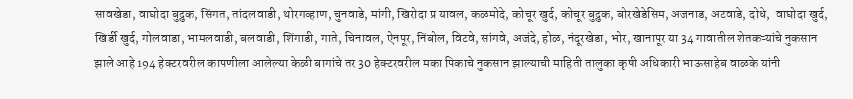सावखेडा, वाघोदा बुद्रुक, सिंगत, तांदलवाडी, थोरगव्हाण, चुनवाडे, मांगी, खिरोदा प्र यावल, कळमोदे, कोचूर खुर्द, कोचूर बुद्रुक, बोरखेडेसिम, अजनाड, अटवाडे, दोधे,  वाघोदा खुर्द, खिर्डी खुर्द, गोलवाडा, भामलवाडी, बलवाडी, शिंगाडी, गाते, चिनावल, ऐनपूर, निंबोल, विटवे, सांगवे, अजंदे, होळ, नंदूरखेडा, भोर, खानापूर या 34 गावातील शेतकऱ्यांचे नुकसान झाले आहे 194 हेक्टरवरील कापणीला आलेल्या केळी बागांचे तर 30 हेक्टरवरील मका पिकाचे नुकसान झाल्याची माहिती तालुका कृषी अधिकारी भाऊसाहेब वाळके यांनी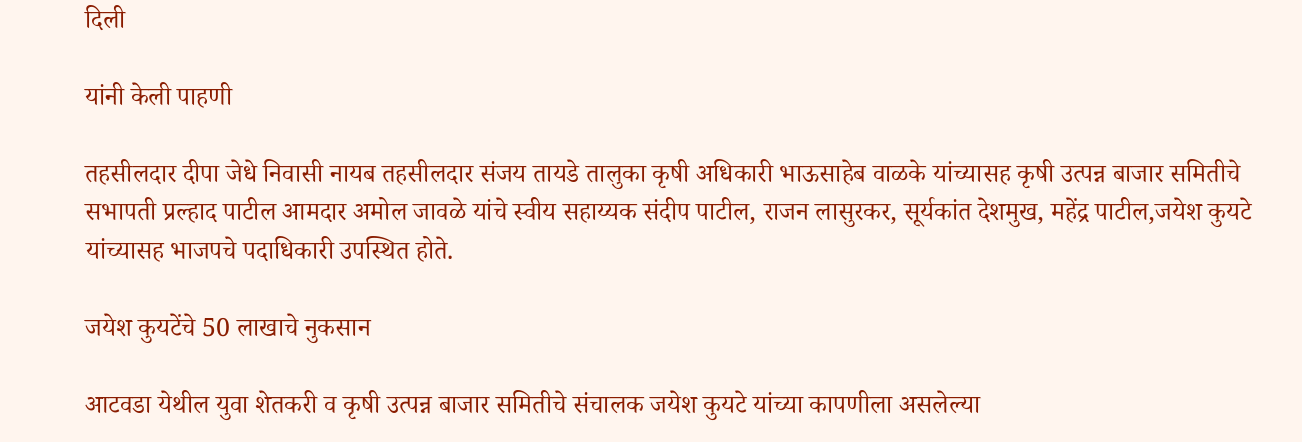दिली

यांनी केली पाहणी

तहसीलदार दीपा जेधे निवासी नायब तहसीलदार संजय तायडे तालुका कृषी अधिकारी भाऊसाहेब वाळके यांच्यासह कृषी उत्पन्न बाजार समितीचे सभापती प्रल्हाद पाटील आमदार अमोल जावळे यांचे स्वीय सहाय्यक संदीप पाटील, राजन लासुरकर, सूर्यकांत देशमुख, महेंद्र पाटील,जयेश कुयटे यांच्यासह भाजपचे पदाधिकारी उपस्थित होते.

जयेश कुयटेंचे 50 लाखाचे नुकसान

आटवडा येथील युवा शेतकरी व कृषी उत्पन्न बाजार समितीचे संचालक जयेश कुयटे यांच्या कापणीला असलेल्या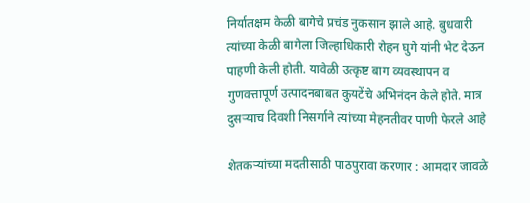निर्यातक्षम केळी बागेचे प्रचंड नुकसान झाले आहे. बुधवारी त्यांच्या केळी बागेला जिल्हाधिकारी रोहन घुगे यांनी भेट देऊन पाहणी केली होती. यावेळी उत्कृष्ट बाग व्यवस्थापन व गुणवत्तापूर्ण उत्पादनबाबत कुयटेंचे अभिनंदन केले होते. मात्र दुसऱ्याच दिवशी निसर्गाने त्यांच्या मेहनतीवर पाणी फेरले आहे

शेतकऱ्यांच्या मदतीसाठी पाठपुरावा करणार : आमदार जावळे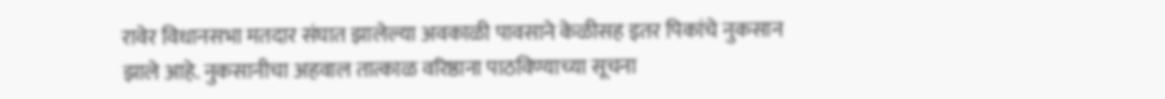रावेर विधानसभा मतदार संघात झालेल्या अवकाळी पावसाने केळीसह इतर पिकांचे नुकसान झाले आहे. नुकसानीचा अहवाल तात्काळ वरिष्ठाना पाठविण्याच्या सूचना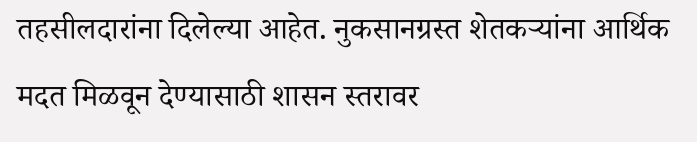तहसीलदारांना दिलेल्या आहेत. नुकसानग्रस्त शेतकऱ्यांना आर्थिक मदत मिळवून देण्यासाठी शासन स्तरावर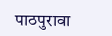पाठपुरावा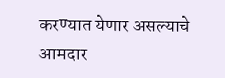करण्यात येणार असल्याचे आमदार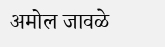अमोल जावळे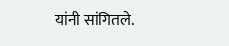यांनी सांगितले.